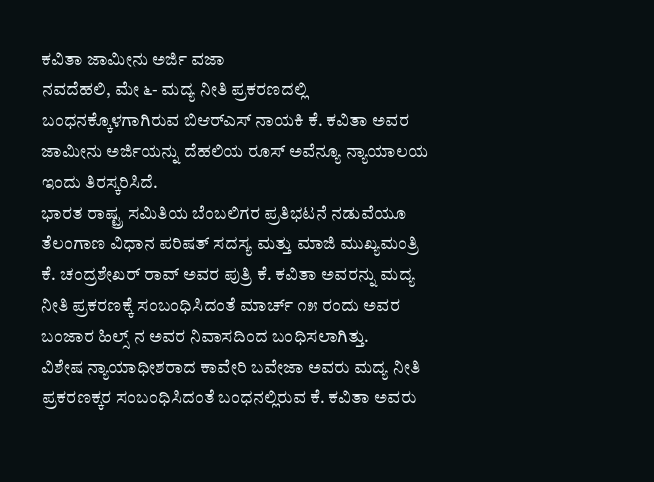ಕವಿತಾ ಜಾಮೀನು ಅರ್ಜಿ ವಜಾ
ನವದೆಹಲಿ, ಮೇ ೬- ಮದ್ಯ ನೀತಿ ಪ್ರಕರಣದಲ್ಲಿ ಬಂಧನಕ್ಕೊಳಗಾಗಿರುವ ಬಿಆರ್‌ಎಸ್ ನಾಯಕಿ ಕೆ. ಕವಿತಾ ಅವರ ಜಾಮೀನು ಅರ್ಜಿಯನ್ನು ದೆಹಲಿಯ ರೂಸ್ ಅವೆನ್ಯೂ ನ್ಯಾಯಾಲಯ ಇಂದು ತಿರಸ್ಕರಿಸಿದೆ.
ಭಾರತ ರಾಷ್ಟ್ರ ಸಮಿತಿಯ ಬೆಂಬಲಿಗರ ಪ್ರತಿಭಟನೆ ನಡುವೆಯೂ ತೆಲಂಗಾಣ ವಿಧಾನ ಪರಿಷತ್ ಸದಸ್ಯ ಮತ್ತು ಮಾಜಿ ಮುಖ್ಯಮಂತ್ರಿ ಕೆ. ಚಂದ್ರಶೇಖರ್ ರಾವ್ ಅವರ ಪುತ್ರಿ ಕೆ. ಕವಿತಾ ಅವರನ್ನು ಮದ್ಯ ನೀತಿ ಪ್ರಕರಣಕ್ಕೆ ಸಂಬಂಧಿಸಿದಂತೆ ಮಾರ್ಚ್ ೧೫ ರಂದು ಅವರ ಬಂಜಾರ ಹಿಲ್ಸ್ ನ ಅವರ ನಿವಾಸದಿಂದ ಬಂಧಿಸಲಾಗಿತ್ತು.
ವಿಶೇಷ ನ್ಯಾಯಾಧೀಶರಾದ ಕಾವೇರಿ ಬವೇಜಾ ಅವರು ಮದ್ಯ ನೀತಿ ಪ್ರಕರಣಕ್ಕರ ಸಂಬಂಧಿಸಿದಂತೆ ಬಂಧನಲ್ಲಿರುವ ಕೆ. ಕವಿತಾ ಅವರು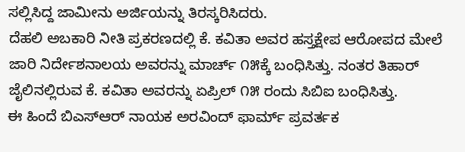ಸಲ್ಲಿಸಿದ್ದ ಜಾಮೀನು ಅರ್ಜಿಯನ್ನು ತಿರಸ್ಕರಿಸಿದರು.
ದೆಹಲಿ ಅಬಕಾರಿ ನೀತಿ ಪ್ರಕರಣದಲ್ಲಿ ಕೆ. ಕವಿತಾ ಅವರ ಹಸ್ತಕ್ಷೇಪ ಆರೋಪದ ಮೇಲೆ ಜಾರಿ ನಿರ್ದೇಶನಾಲಯ ಅವರನ್ನು ಮಾರ್ಚ್ ೧೫ಕ್ಕೆ ಬಂಧಿಸಿತ್ತು. ನಂತರ ತಿಹಾರ್ ಜೈಲಿನಲ್ಲಿರುವ ಕೆ. ಕವಿತಾ ಅವರನ್ನು ಏಪ್ರಿಲ್ ೧೫ ರಂದು ಸಿಬಿಐ ಬಂಧಿಸಿತ್ತು.
ಈ ಹಿಂದೆ ಬಿಎಸ್‌ಆರ್ ನಾಯಕ ಅರವಿಂದ್ ಫಾರ್ಮ್ ಪ್ರವರ್ತಕ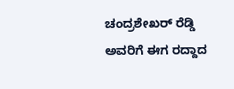ಚಂದ್ರಶೇಖರ್ ರೆಡ್ಡಿ ಅವರಿಗೆ ಈಗ ರದ್ದಾದ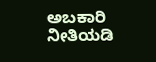ಅಬಕಾರಿ ನೀತಿಯಡಿ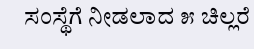ಸಂಸ್ಥೆಗೆ ನೀಡಲಾದ ೫ ಚಿಲ್ಲರೆ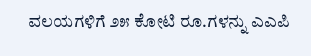ವಲಯಗಳಿಗೆ ೨೫ ಕೋಟಿ ರೂ.ಗಳನ್ನು ಎಎಪಿ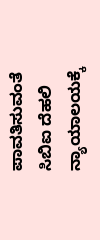ಪಾವತಿಸುವಂತೆ ಸಿಬಿಐ ದೆಹಲಿ ನ್ಯಾಯಾಲಯಕ್ಕೆ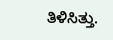ತಿಳಿಸಿತ್ತು.